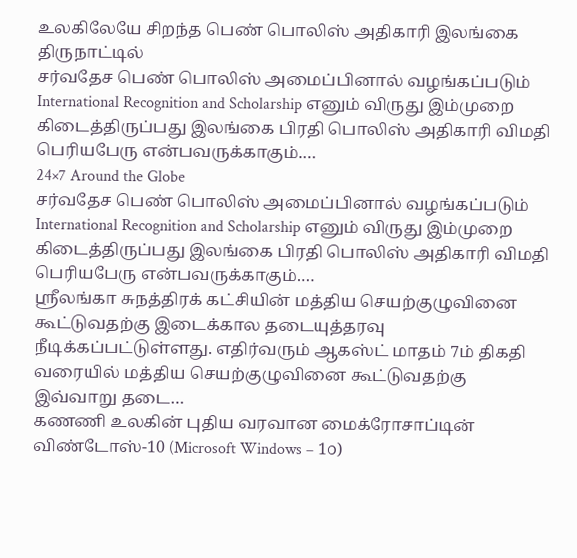உலகிலேயே சிறந்த பெண் பொலிஸ் அதிகாரி இலங்கை திருநாட்டில்
சர்வதேச பெண் பொலிஸ் அமைப்பினால் வழங்கப்படும் International Recognition and Scholarship எனும் விருது இம்முறை கிடைத்திருப்பது இலங்கை பிரதி பொலிஸ் அதிகாரி விமதி பெரியபேரு என்பவருக்காகும்.…
24×7 Around the Globe
சர்வதேச பெண் பொலிஸ் அமைப்பினால் வழங்கப்படும் International Recognition and Scholarship எனும் விருது இம்முறை கிடைத்திருப்பது இலங்கை பிரதி பொலிஸ் அதிகாரி விமதி பெரியபேரு என்பவருக்காகும்.…
ஸ்ரீலங்கா சுநத்திரக் கட்சியின் மத்திய செயற்குழுவினை கூட்டுவதற்கு இடைக்கால தடையுத்தரவு நீடிக்கப்பட்டுள்ளது. எதிர்வரும் ஆகஸ்ட் மாதம் 7ம் திகதி வரையில் மத்திய செயற்குழுவினை கூட்டுவதற்கு இவ்வாறு தடை…
கணணி உலகின் புதிய வரவான மைக்ரோசாப்டின் விண்டோஸ்-10 (Microsoft Windows – 1௦)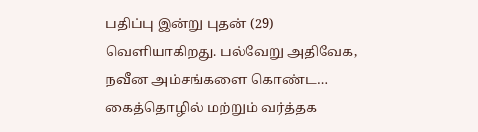பதிப்பு இன்று புதன் (29) வெளியாகிறது. பல்வேறு அதிவேக, நவீன அம்சங்களை கொண்ட…
கைத்தொழில் மற்றும் வர்த்தக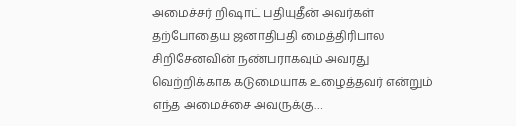அமைச்சர் றிஷாட் பதியுதீன் அவர்கள் தற்போதைய ஜனாதிபதி மைத்திரிபால சிறிசேனவின் நண்பராகவும் அவரது வெற்றிக்காக கடுமையாக உழைத்தவர் என்றும் எந்த அமைச்சை அவருக்கு…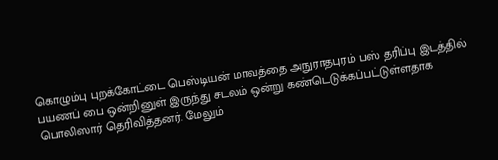கொழும்பு புறக்கோட்டை பெஸ்டியன் மாவத்தை அநுராதபுரம் பஸ் தரிப்பு இடத்தில் பயணப் பை ஒன்றினுள் இருந்து சடலம் ஒன்று கண்டெடுக்கப்பட்டுள்ளதாக பொலிஸார் தெரிவித்தனர். மேலும்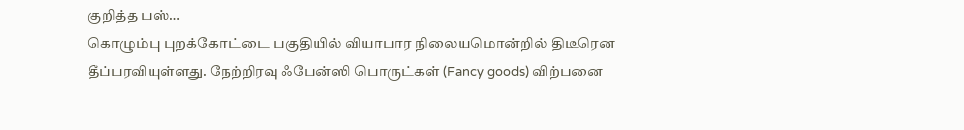குறித்த பஸ்…
கொழும்பு புறக்கோட்டை பகுதியில் வியாபார நிலையமொன்றில் திடீரென தீப்பரவியுள்ளது. நேற்றிரவு ஃபேன்ஸி பொருட்கள் (Fancy goods) விற்பனை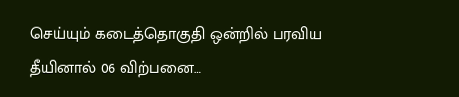செய்யும் கடைத்தொகுதி ஒன்றில் பரவிய தீயினால் 06 விற்பனை…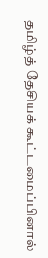தமிழ்த் தேசியக் கூட்டமைப்பினால்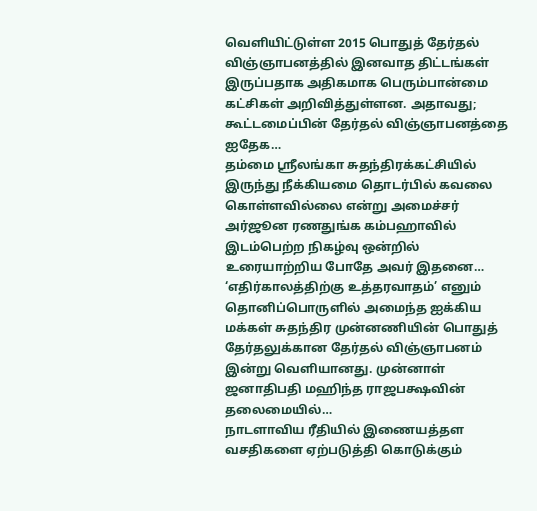வெளியிட்டுள்ள 2015 பொதுத் தேர்தல் விஞ்ஞாபனத்தில் இனவாத திட்டங்கள் இருப்பதாக அதிகமாக பெரும்பான்மை கட்சிகள் அறிவித்துள்ளன. அதாவது; கூட்டமைப்பின் தேர்தல் விஞ்ஞாபனத்தை ஐதேக…
தம்மை ஸ்ரீலங்கா சுதந்திரக்கட்சியில் இருந்து நீக்கியமை தொடர்பில் கவலை கொள்ளவில்லை என்று அமைச்சர் அர்ஜூன ரணதுங்க கம்பஹாவில் இடம்பெற்ற நிகழ்வு ஒன்றில் உரையாற்றிய போதே அவர் இதனை…
‘எதிர்காலத்திற்கு உத்தரவாதம்’ எனும் தொனிப்பொருளில் அமைந்த ஐக்கிய மக்கள் சுதந்திர முன்னணியின் பொதுத் தேர்தலுக்கான தேர்தல் விஞ்ஞாபனம் இன்று வெளியானது. முன்னாள் ஜனாதிபதி மஹிந்த ராஜபக்ஷவின் தலைமையில்…
நாடளாவிய ரீதியில் இணையத்தள வசதிகளை ஏற்படுத்தி கொடுக்கும்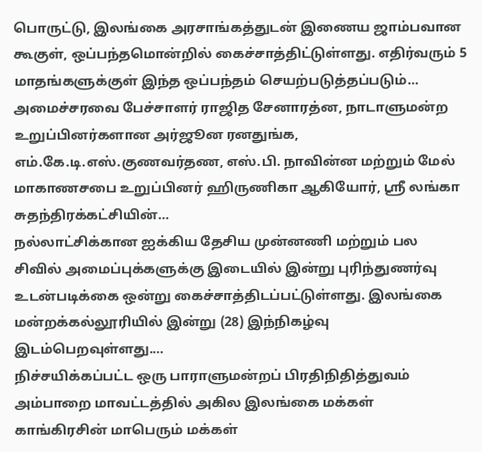பொருட்டு, இலங்கை அரசாங்கத்துடன் இணைய ஜாம்பவான கூகுள், ஒப்பந்தமொன்றில் கைச்சாத்திட்டுள்ளது. எதிர்வரும் 5 மாதங்களுக்குள் இந்த ஒப்பந்தம் செயற்படுத்தப்படும்…
அமைச்சரவை பேச்சாளர் ராஜித சேனாரத்ன, நாடாளுமன்ற உறுப்பினர்களான அர்ஜூன ரனதுங்க, எம்.கே.டி.எஸ்.குணவர்தண, எஸ்.பி. நாவின்ன மற்றும் மேல் மாகாணசபை உறுப்பினர் ஹிருணிகா ஆகியோர், ஸ்ரீ லங்கா சுதந்திரக்கட்சியின்…
நல்லாட்சிக்கான ஐக்கிய தேசிய முன்னணி மற்றும் பல சிவில் அமைப்புக்களுக்கு இடையில் இன்று புரிந்துணர்வு உடன்படிக்கை ஒன்று கைச்சாத்திடப்பட்டுள்ளது. இலங்கை மன்றக்கல்லூரியில் இன்று (28) இந்நிகழ்வு இடம்பெறவுள்ளது.…
நிச்சயிக்கப்பட்ட ஒரு பாராளுமன்றப் பிரதிநிதித்துவம் அம்பாறை மாவட்டத்தில் அகில இலங்கை மக்கள் காங்கிரசின் மாபெரும் மக்கள்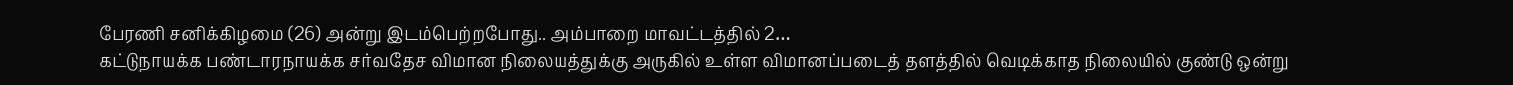பேரணி சனிக்கிழமை (26) அன்று இடம்பெற்றபோது.. அம்பாறை மாவட்டத்தில் 2…
கட்டுநாயக்க பண்டாரநாயக்க சர்வதேச விமான நிலையத்துக்கு அருகில் உள்ள விமானப்படைத் தளத்தில் வெடிக்காத நிலையில் குண்டு ஒன்று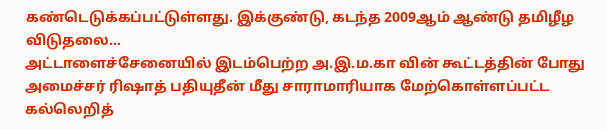கண்டெடுக்கப்பட்டுள்ளது. இக்குண்டு, கடந்த 2009ஆம் ஆண்டு தமிழீழ விடுதலை…
அட்டாளைச்சேனையில் இடம்பெற்ற அ.இ.ம.கா வின் கூட்டத்தின் போது அமைச்சர் ரிஷாத் பதியுதீன் மீது சாராமாரியாக மேற்கொள்ளப்பட்ட கல்லெறித்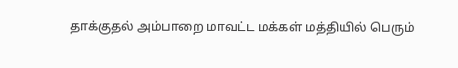தாக்குதல் அம்பாறை மாவட்ட மக்கள் மத்தியில் பெரும்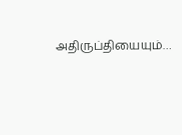அதிருப்தியையும்…